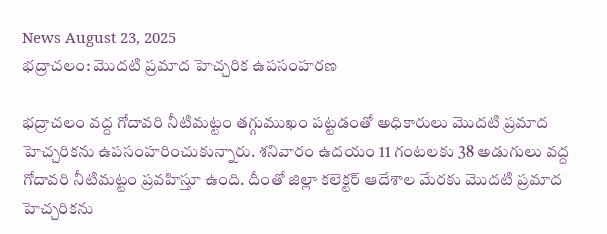News August 23, 2025
భద్రాచలం: మొదటి ప్రమాద హెచ్చరిక ఉపసంహరణ

భద్రాచలం వద్ద గోదావరి నీటిమట్టం తగ్గుముఖం పట్టడంతో అధికారులు మొదటి ప్రమాద హెచ్చరికను ఉపసంహరించుకున్నారు. శనివారం ఉదయం 11 గంటలకు 38 అడుగులు వద్ద గోదావరి నీటిమట్టం ప్రవహిస్తూ ఉంది. దీంతో జిల్లా కలెక్టర్ ఆదేశాల మేరకు మొదటి ప్రమాద హెచ్చరికను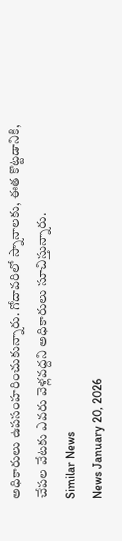అధికారులు ఉపసంహరించుకున్నారు. గోదావరిలో స్నానాలకు, ఈత కొట్టడానికి, చేపల వేటకు ఎవరు వెళ్లవద్దని అధికారులు సూచిస్తున్నారు.
Similar News
News January 20, 2026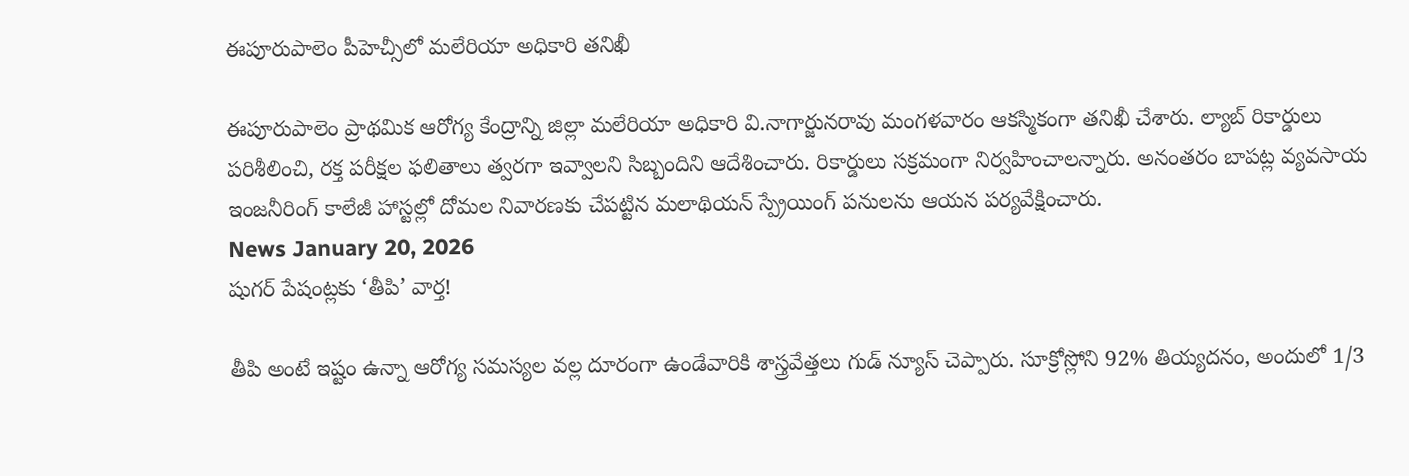ఈపూరుపాలెం పీహెచ్సీలో మలేరియా అధికారి తనిఖీ

ఈపూరుపాలెం ప్రాథమిక ఆరోగ్య కేంద్రాన్ని జిల్లా మలేరియా అధికారి వి.నాగార్జునరావు మంగళవారం ఆకస్మికంగా తనిఖీ చేశారు. ల్యాబ్ రికార్డులు పరిశీలించి, రక్త పరీక్షల ఫలితాలు త్వరగా ఇవ్వాలని సిబ్బందిని ఆదేశించారు. రికార్డులు సక్రమంగా నిర్వహించాలన్నారు. అనంతరం బాపట్ల వ్యవసాయ ఇంజనీరింగ్ కాలేజీ హాస్టల్లో దోమల నివారణకు చేపట్టిన మలాథియన్ స్ప్రేయింగ్ పనులను ఆయన పర్యవేక్షించారు.
News January 20, 2026
షుగర్ పేషంట్లకు ‘తీపి’ వార్త!

తీపి అంటే ఇష్టం ఉన్నా ఆరోగ్య సమస్యల వల్ల దూరంగా ఉండేవారికి శాస్త్రవేత్తలు గుడ్ న్యూస్ చెప్పారు. సూక్రోస్లోని 92% తియ్యదనం, అందులో 1/3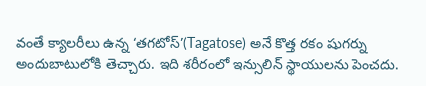వంతే క్యాలరీలు ఉన్న ‘తగటోస్’(Tagatose) అనే కొత్త రకం షుగర్ను అందుబాటులోకి తెచ్చారు. ఇది శరీరంలో ఇన్సులిన్ స్థాయులను పెంచదు.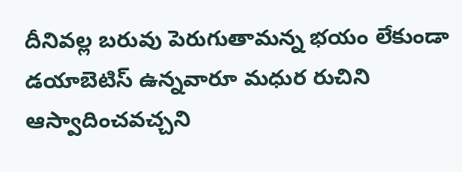దీనివల్ల బరువు పెరుగుతామన్న భయం లేకుండా డయాబెటిస్ ఉన్నవారూ మధుర రుచిని ఆస్వాదించవచ్చని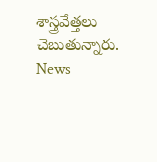శాస్త్రవేత్తలు చెబుతున్నారు.
News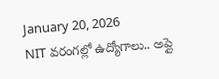January 20, 2026
NIT వరంగల్లో ఉద్యోగాలు.. అప్లై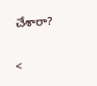చేశారా?

<